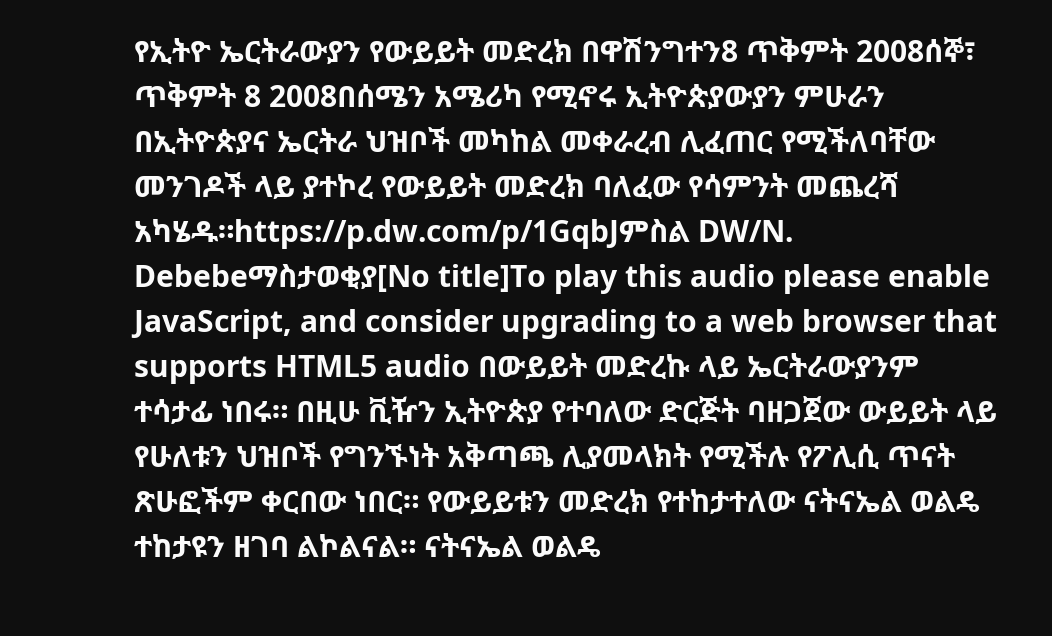የኢትዮ ኤርትራውያን የውይይት መድረክ በዋሽንግተን8 ጥቅምት 2008ሰኞ፣ ጥቅምት 8 2008በሰሜን አሜሪካ የሚኖሩ ኢትዮጵያውያን ምሁራን በኢትዮጵያና ኤርትራ ህዝቦች መካከል መቀራረብ ሊፈጠር የሚችለባቸው መንገዶች ላይ ያተኮረ የውይይት መድረክ ባለፈው የሳምንት መጨረሻ አካሄዱ።https://p.dw.com/p/1GqbJምስል DW/N. Debebeማስታወቂያ[No title]To play this audio please enable JavaScript, and consider upgrading to a web browser that supports HTML5 audio በውይይት መድረኩ ላይ ኤርትራውያንም ተሳታፊ ነበሩ። በዚሁ ቪዥን ኢትዮጵያ የተባለው ድርጅት ባዘጋጀው ውይይት ላይ የሁለቱን ህዝቦች የግንኙነት አቅጣጫ ሊያመላክት የሚችሉ የፖሊሲ ጥናት ጽሁፎችም ቀርበው ነበር። የውይይቱን መድረክ የተከታተለው ናትናኤል ወልዴ ተከታዩን ዘገባ ልኮልናል። ናትናኤል ወልዴ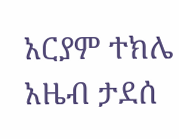አርያም ተክሌ አዜብ ታደሰ